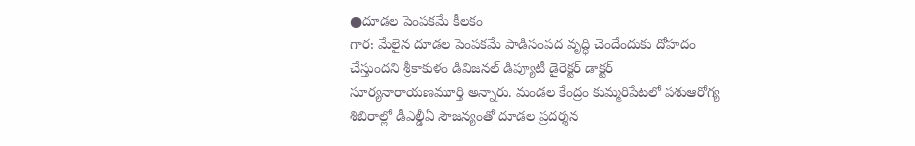●దూడల పెంపకమే కీలకం
గార: మేలైన దూడల పెంపకమే పాడిసంపద వృద్ధి చెందేందుకు దోహదం చేస్తుందని శ్రీకాకుళం డివిజనల్ డిప్యూటీ డైరెక్టర్ డాక్టర్ సూర్యనారాయణమూర్తి అన్నారు. మండల కేంద్రం కుమ్మరిపేటలో పశుఆరోగ్య శిబిరాల్లో డీఎల్డీఏ సౌజన్యంతో దూడల ప్రదర్శన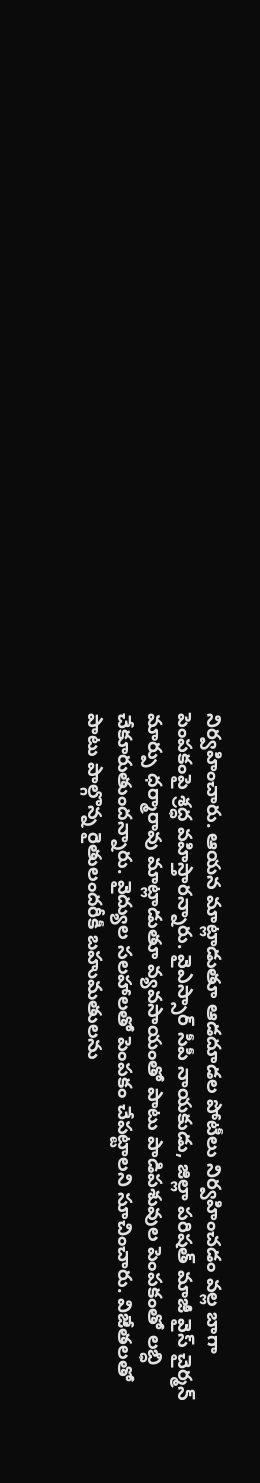నిర్వహించారు. ఆయన మాట్లాడుతూ ఆడదూడల పోటీలు నిర్వహించడం వల్ల బాగా పెంపకంపై శ్రద్ధ వహిస్తారన్నారు. వైఎస్సార్ సీపీ నాయకుడు, జిల్లా పరిషత్ మాజీ వైస్ చైర్మన్ మార్పు ధర్మారావు మాట్లాడుతూ వ్యవసాయంతో పాటు పాడిపశువుల పెంపకంతో లబ్ధి చేకూరుతుందన్నారు. వైద్యుల సలహాలతో పెంపకం చేపట్టాలని సూచించారు. విజేతలతో పాటు పాల్గొన్న రైతులందరీకీ బహుమతులను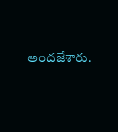అందజేశారు.